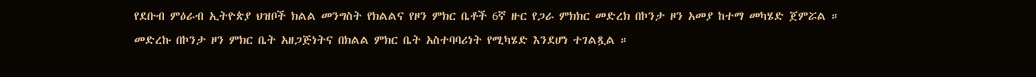የደቡብ ምዕራብ ኢትዮጵያ ህዝቦች ክልል መንግስት የክልልና የዞን ምክር ቤቶች 6ኛ ዙር የጋራ ምክክር መድረክ በኮንታ ዞን አመያ ከተማ መካሄድ ጀምሯል ።
መድረኩ በኮንታ ዞን ምክር ቤት አዘጋጅነትና በክልል ምክር ቤት አስተባባሪነት የሚካሄድ እንደሆነ ተገልጿል ።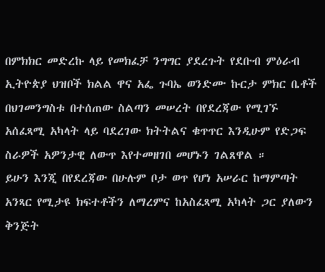በምክክር መድረኩ ላይ የመክፈቻ ንግግር ያደረጉት የደቡብ ምዕራብ ኢትዮጵያ ህዝቦች ክልል ዋና አፌ ጉባኤ ወንድሙ ኩርታ ምክር ቤቶች በህገመንግስቱ በተሰጠው ስልጣን መሠረት በየደረጃው የሚገኙ አሰፈጻሚ አካላት ላይ ባደረገው ክትትልና ቁጥጥር እንዲሁም የድጋፍ ስራዎች አዎንታዊ ለውጥ እየተመዘገበ መሆኑን ገልጸዋል ።
ይሁን እንጂ በየደረጃው በሁሉም ቦታ ወጥ የሆነ አሠራር ከማምጣት አንጻር የሚታዩ ክፍተቶችን ለማረምና ከአስፈጻሚ አካላት ጋር ያለውን ቅንጅት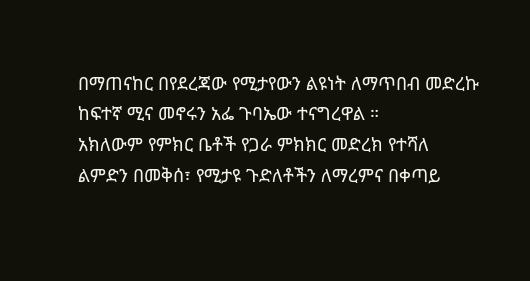በማጠናከር በየደረጃው የሚታየውን ልዩነት ለማጥበብ መድረኩ ከፍተኛ ሚና መኖሩን አፌ ጉባኤው ተናግረዋል ።
አክለውም የምክር ቤቶች የጋራ ምክክር መድረክ የተሻለ ልምድን በመቅሰ፣ የሚታዩ ጉድለቶችን ለማረምና በቀጣይ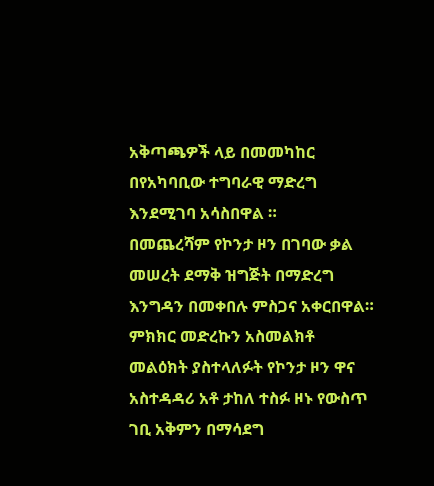አቅጣጫዎች ላይ በመመካከር በየአካባቢው ተግባራዊ ማድረግ እንደሚገባ አሳስበዋል ።
በመጨረሻም የኮንታ ዞን በገባው ቃል መሠረት ደማቅ ዝግጅት በማድረግ እንግዳን በመቀበሉ ምስጋና አቀርበዋል።
ምክክር መድረኩን አስመልክቶ መልዕክት ያስተላለፉት የኮንታ ዞን ዋና አስተዳዳሪ አቶ ታከለ ተስፉ ዞኑ የውስጥ ገቢ አቅምን በማሳደግ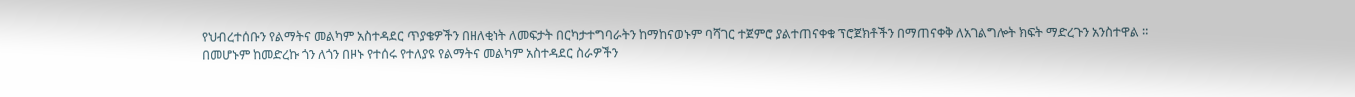የህብረተሰቡን የልማትና መልካም አስተዳደር ጥያቄዎችን በዘለቂነት ለመፍታት በርካታተግባራትን ከማከናወኑም ባሻገር ተጀምሮ ያልተጠናቀቁ ፕሮጀክቶችን በማጠናቀቅ ለአገልግሎት ክፍት ማድረጉን አንስተዋል ።
በመሆኑም ከመድረኩ ጎን ለጎን በዞኑ የተሰሩ የተለያዩ የልማትና መልካም አስተዳደር ስራዎችን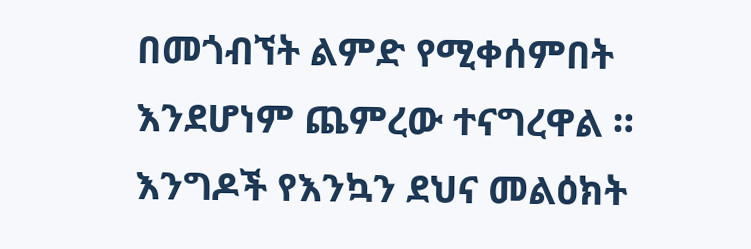በመጎብኘት ልምድ የሚቀሰምበት እንደሆነም ጨምረው ተናግረዋል ።
እንግዶች የእንኳን ደህና መልዕክት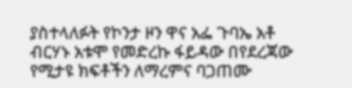ያስተላለፉት የኮንታ ዞን ዋና አፌ ጉባኤ አቶ ብርሃኑ አቱሞ የመድረኩ ፋይዳው በየደረጃው የሚታዩ ክፍቶችን ለማረምና ባጋጠሙ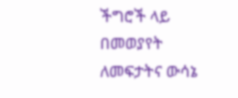ችግሮች ላይ በመወያየት ለመፍታትና ውሳኔ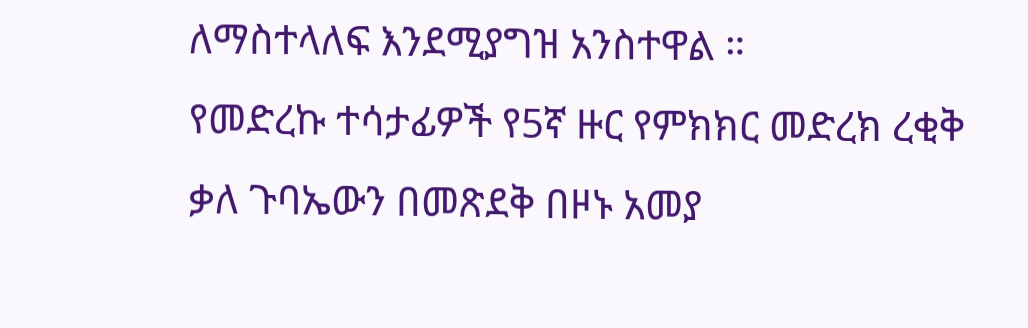ለማስተላለፍ እንደሚያግዝ አንስተዋል ።
የመድረኩ ተሳታፊዎች የ5ኛ ዙር የምክክር መድረክ ረቂቅ ቃለ ጉባኤውን በመጽደቅ በዞኑ አመያ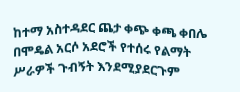ከተማ አስተዳደር ጨታ ቀጭ ቀጫ ቀበሌ በሞዴል አርሶ አደሮች የተሰሩ የልማት ሥራዎች ጉብኝት እንደሚያደርጉም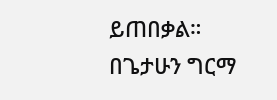ይጠበቃል።
በጌታሁን ግርማ